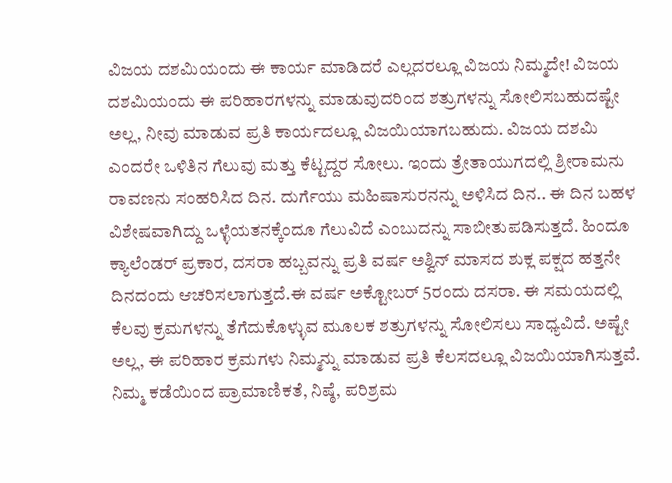ವಿಜಯ ದಶಮಿಯಂದು ಈ ಕಾರ್ಯ ಮಾಡಿದರೆ ಎಲ್ಲದರಲ್ಲೂ ವಿಜಯ ನಿಮ್ಮದೇ! ವಿಜಯ ದಶಮಿಯಂದು ಈ ಪರಿಹಾರಗಳನ್ನು ಮಾಡುವುದರಿಂದ ಶತ್ರುಗಳನ್ನು ಸೋಲಿಸಬಹುದಷ್ಟೇ ಅಲ್ಲ, ನೀವು ಮಾಡುವ ಪ್ರತಿ ಕಾರ್ಯದಲ್ಲೂ ವಿಜಯಿಯಾಗಬಹುದು. ವಿಜಯ ದಶಮಿ ಎಂದರೇ ಒಳಿತಿನ ಗೆಲುವು ಮತ್ತು ಕೆಟ್ಟದ್ದರ ಸೋಲು. ಇಂದು ತ್ರೇತಾಯುಗದಲ್ಲಿ ಶ್ರೀರಾಮನು ರಾವಣನು ಸಂಹರಿಸಿದ ದಿನ. ದುರ್ಗೆಯು ಮಹಿಷಾಸುರನನ್ನು ಅಳಿಸಿದ ದಿನ.. ಈ ದಿನ ಬಹಳ ವಿಶೇಷವಾಗಿದ್ದು ಒಳ್ಳೆಯತನಕ್ಕೆಂದೂ ಗೆಲುವಿದೆ ಎಂಬುದನ್ನು ಸಾಬೀತುಪಡಿಸುತ್ತದೆ. ಹಿಂದೂ ಕ್ಯಾಲೆಂಡರ್ ಪ್ರಕಾರ, ದಸರಾ ಹಬ್ಬವನ್ನು ಪ್ರತಿ ವರ್ಷ ಅಶ್ವಿನ್ ಮಾಸದ ಶುಕ್ಲ ಪಕ್ಷದ ಹತ್ತನೇ ದಿನದಂದು ಆಚರಿಸಲಾಗುತ್ತದೆ.ಈ ವರ್ಷ ಅಕ್ಟೋಬರ್ 5ರಂದು ದಸರಾ. ಈ ಸಮಯದಲ್ಲಿ ಕೆಲವು ಕ್ರಮಗಳನ್ನು ತೆಗೆದುಕೊಳ್ಳುವ ಮೂಲಕ ಶತ್ರುಗಳನ್ನು ಸೋಲಿಸಲು ಸಾಧ್ಯವಿದೆ. ಅಷ್ಟೇ ಅಲ್ಲ, ಈ ಪರಿಹಾರ ಕ್ರಮಗಳು ನಿಮ್ಮನ್ನು ಮಾಡುವ ಪ್ರತಿ ಕೆಲಸದಲ್ಲೂ ವಿಜಯಿಯಾಗಿಸುತ್ತವೆ. ನಿಮ್ಮ ಕಡೆಯಿಂದ ಪ್ರಾಮಾಣಿಕತೆ, ನಿಷ್ಠೆ, ಪರಿಶ್ರಮ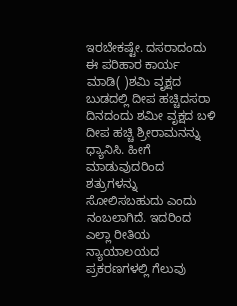ಇರಬೇಕಷ್ಟೇ. ದಸರಾದಂದು ಈ ಪರಿಹಾರ ಕಾರ್ಯ ಮಾಡಿ( )ಶಮಿ ವೃಕ್ಷದ ಬುಡದಲ್ಲಿ ದೀಪ ಹಚ್ಚಿದಸರಾ ದಿನದಂದು ಶಮೀ ವೃಕ್ಷದ ಬಳಿ ದೀಪ ಹಚ್ಚಿ ಶ್ರೀರಾಮನನ್ನು ಧ್ಯಾನಿಸಿ. ಹೀಗೆ ಮಾಡುವುದರಿಂದ ಶತ್ರುಗಳನ್ನು ಸೋಲಿಸಬಹುದು ಎಂದು ನಂಬಲಾಗಿದೆ. ಇದರಿಂದ ಎಲ್ಲಾ ರೀತಿಯ ನ್ಯಾಯಾಲಯದ ಪ್ರಕರಣಗಳಲ್ಲಿ ಗೆಲುವು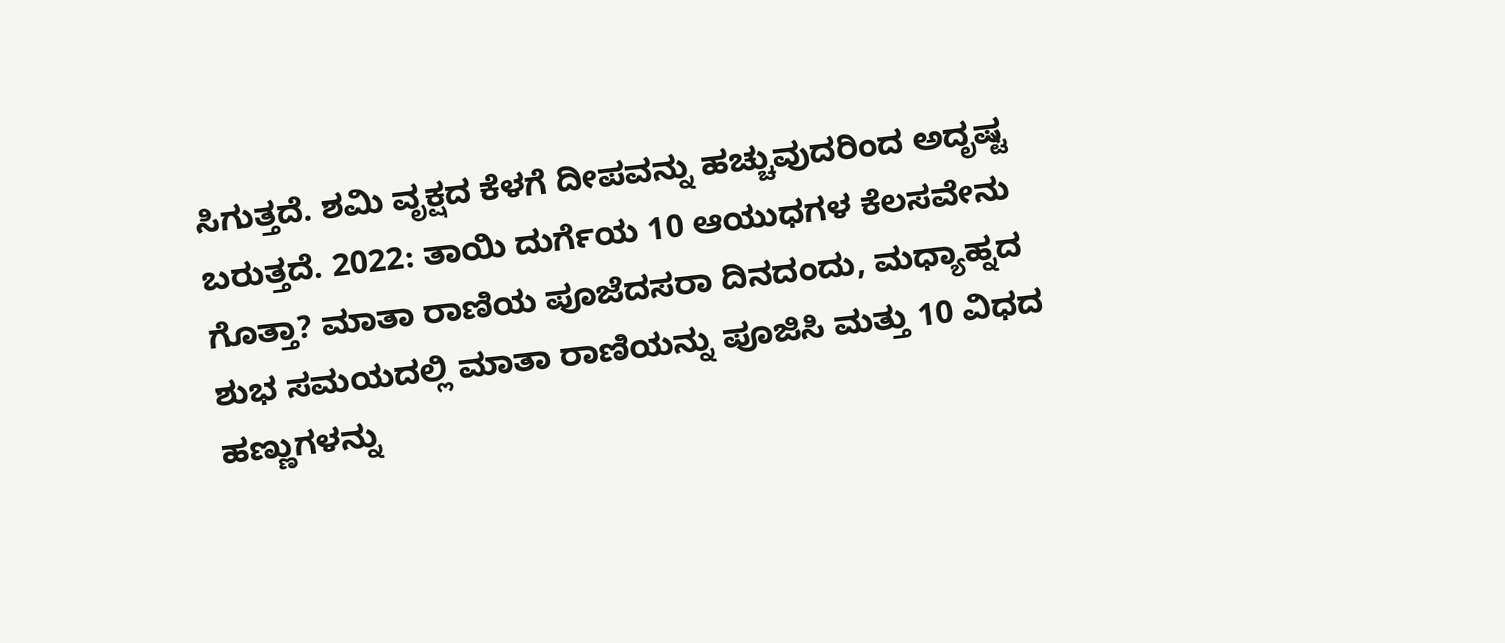ಸಿಗುತ್ತದೆ. ಶಮಿ ವೃಕ್ಷದ ಕೆಳಗೆ ದೀಪವನ್ನು ಹಚ್ಚುವುದರಿಂದ ಅದೃಷ್ಟ ಬರುತ್ತದೆ. 2022: ತಾಯಿ ದುರ್ಗೆಯ 10 ಆಯುಧಗಳ ಕೆಲಸವೇನು ಗೊತ್ತಾ? ಮಾತಾ ರಾಣಿಯ ಪೂಜೆದಸರಾ ದಿನದಂದು, ಮಧ್ಯಾಹ್ನದ ಶುಭ ಸಮಯದಲ್ಲಿ ಮಾತಾ ರಾಣಿಯನ್ನು ಪೂಜಿಸಿ ಮತ್ತು 10 ವಿಧದ ಹಣ್ಣುಗಳನ್ನು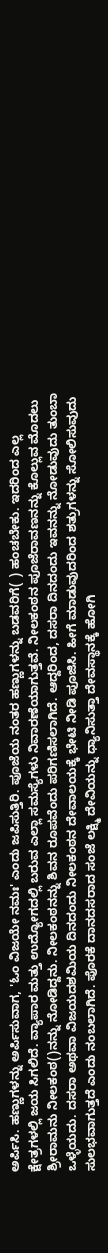ಅರ್ಪಿಸಿ. ಹಣ್ಣುಗಳನ್ನು ಅರ್ಪಿಸುವಾಗ, 'ಓಂ ವಿಜಯೇ ನಮಃ' ಎಂದು ಜಪಿಸುತ್ತಿರಿ. ಪೂಜೆಯ ನಂತರ ಹಣ್ಣುಗಳನ್ನು ಬಡವರಿಗೆ( ) ಹಂಚಬೇಕು. ಇದರಿಂದ ಎಲ್ಲ ಕ್ಷೇತ್ರಗಳಲ್ಲಿ ಜಯ ಸಿಗಲಿದೆ. ವ್ಯಾಪಾರ ಮತ್ತು ಉದ್ಯೋಗದಲ್ಲಿ ಬರುವ ಎಲ್ಲಾ ಸಮಸ್ಯೆಗಳು ನಿವಾರಣೆಯಾಗುತ್ತವೆ. ನೀಲಕಂಠನ ಪೂಜೆರಾವಣನನ್ನು ಕೊಲ್ಲುವ ಮೊದಲು ಶ್ರೀರಾಮನು ನೀಲಕಂಠ()ನನ್ನು ನೋಡಿದ್ದನು. ನೀಲಕಂಠನನ್ನು ಶಿವನ ರೂಪವೆಂದು ಪರಿಗಣಿಸಲಾಗಿದೆ. ಆದ್ದರಿಂದ, ದಸರಾ ದಿನದಂದು ಇವನನ್ನು ನೋಡುವುದು ತುಂಬಾ ಒಳ್ಳೆಯದು. ದಸರಾ ಅಥವಾ ವಿಜಯದಶಮಿಯ ದಿನದಂದು ನೀಲಕಂಠನ ದೇವಾಲಯಕ್ಕೆ ಭೇಟಿ ನೀಡಿ ಪೂಜಿಸಿ. ಹೀಗೆ ಮಾಡುವುದರಿಂದ ಶತ್ರುಗಳನ್ನು ಸೋಲಿಸುವುದು ಸುಲಭವಾಗುತ್ತದೆ ಎಂದು ನಂಬಲಾಗಿದೆ. ಪೊರಕೆ ದಾನದಸರಾದ ಸಂಜೆ ಲಕ್ಷ್ಮಿ ದೇವಿಯನ್ನು ಧ್ಯಾನಿಸುತ್ತಾ ದೇವಸ್ಥಾನಕ್ಕೆ ಹೋಗಿ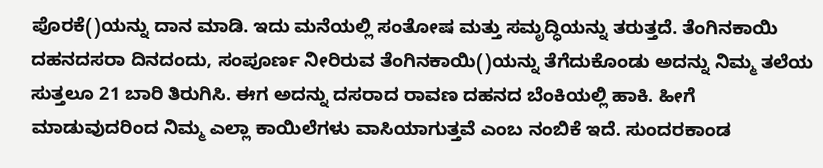ಪೊರಕೆ()ಯನ್ನು ದಾನ ಮಾಡಿ. ಇದು ಮನೆಯಲ್ಲಿ ಸಂತೋಷ ಮತ್ತು ಸಮೃದ್ಧಿಯನ್ನು ತರುತ್ತದೆ. ತೆಂಗಿನಕಾಯಿ ದಹನದಸರಾ ದಿನದಂದು, ಸಂಪೂರ್ಣ ನೀರಿರುವ ತೆಂಗಿನಕಾಯಿ()ಯನ್ನು ತೆಗೆದುಕೊಂಡು ಅದನ್ನು ನಿಮ್ಮ ತಲೆಯ ಸುತ್ತಲೂ 21 ಬಾರಿ ತಿರುಗಿಸಿ. ಈಗ ಅದನ್ನು ದಸರಾದ ರಾವಣ ದಹನದ ಬೆಂಕಿಯಲ್ಲಿ ಹಾಕಿ. ಹೀಗೆ ಮಾಡುವುದರಿಂದ ನಿಮ್ಮ ಎಲ್ಲಾ ಕಾಯಿಲೆಗಳು ವಾಸಿಯಾಗುತ್ತವೆ ಎಂಬ ನಂಬಿಕೆ ಇದೆ. ಸುಂದರಕಾಂಡ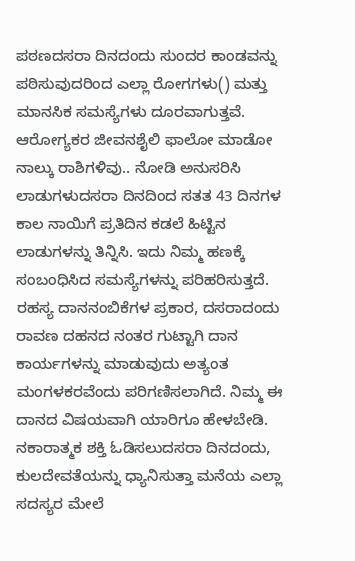ಪಠಣದಸರಾ ದಿನದಂದು ಸುಂದರ ಕಾಂಡವನ್ನು ಪಠಿಸುವುದರಿಂದ ಎಲ್ಲಾ ರೋಗಗಳು() ಮತ್ತು ಮಾನಸಿಕ ಸಮಸ್ಯೆಗಳು ದೂರವಾಗುತ್ತವೆ. ಆರೋಗ್ಯಕರ ಜೀವನಶೈಲಿ ಫಾಲೋ ಮಾಡೋ ನಾಲ್ಕು ರಾಶಿಗಳಿವು.. ನೋಡಿ ಅನುಸರಿಸಿ ಲಾಡುಗಳುದಸರಾ ದಿನದಿಂದ ಸತತ 43 ದಿನಗಳ ಕಾಲ ನಾಯಿಗೆ ಪ್ರತಿದಿನ ಕಡಲೆ ಹಿಟ್ಟಿನ ಲಾಡುಗಳನ್ನು ತಿನ್ನಿಸಿ. ಇದು ನಿಮ್ಮ ಹಣಕ್ಕೆ ಸಂಬಂಧಿಸಿದ ಸಮಸ್ಯೆಗಳನ್ನು ಪರಿಹರಿಸುತ್ತದೆ. ರಹಸ್ಯ ದಾನನಂಬಿಕೆಗಳ ಪ್ರಕಾರ, ದಸರಾದಂದು ರಾವಣ ದಹನದ ನಂತರ ಗುಟ್ಟಾಗಿ ದಾನ ಕಾರ್ಯಗಳನ್ನು ಮಾಡುವುದು ಅತ್ಯಂತ ಮಂಗಳಕರವೆಂದು ಪರಿಗಣಿಸಲಾಗಿದೆ. ನಿಮ್ಮ ಈ ದಾನದ ವಿಷಯವಾಗಿ ಯಾರಿಗೂ ಹೇಳಬೇಡಿ. ನಕಾರಾತ್ಮಕ ಶಕ್ತಿ ಓಡಿಸಲುದಸರಾ ದಿನದಂದು, ಕುಲದೇವತೆಯನ್ನು ಧ್ಯಾನಿಸುತ್ತಾ ಮನೆಯ ಎಲ್ಲಾ ಸದಸ್ಯರ ಮೇಲೆ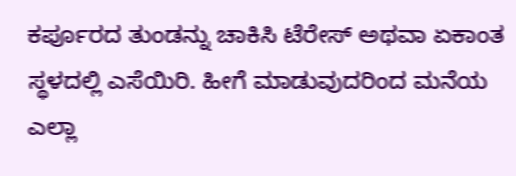ಕರ್ಪೂರದ ತುಂಡನ್ನು ಚಾಕಿಸಿ ಟೆರೇಸ್ ಅಥವಾ ಏಕಾಂತ ಸ್ಥಳದಲ್ಲಿ ಎಸೆಯಿರಿ. ಹೀಗೆ ಮಾಡುವುದರಿಂದ ಮನೆಯ ಎಲ್ಲಾ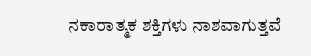ನಕಾರಾತ್ಮಕ ಶಕ್ತಿಗಳು ನಾಶವಾಗುತ್ತವೆ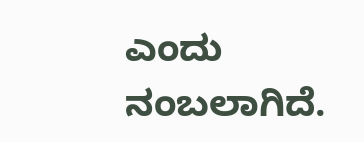ಎಂದು ನಂಬಲಾಗಿದೆ.